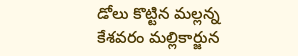డోలు కొట్టిన మల్లన్న
కేశవరం మల్లికార్జున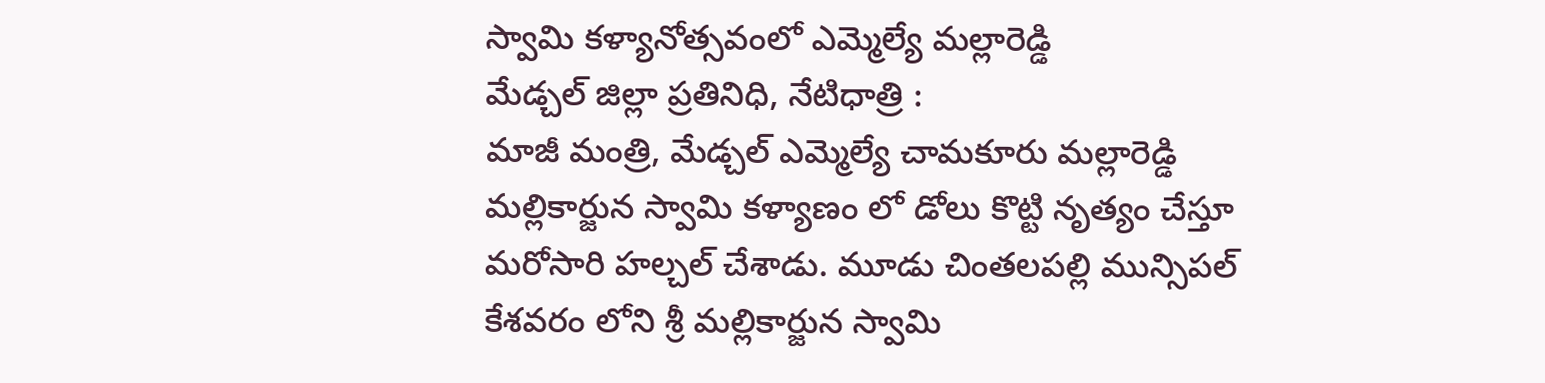స్వామి కళ్యానోత్సవంలో ఎమ్మెల్యే మల్లారెడ్డి
మేడ్చల్ జిల్లా ప్రతినిధి, నేటిధాత్రి :
మాజీ మంత్రి, మేడ్చల్ ఎమ్మెల్యే చామకూరు మల్లారెడ్డి మల్లికార్జున స్వామి కళ్యాణం లో డోలు కొట్టి నృత్యం చేస్తూ మరోసారి హల్చల్ చేశాడు. మూడు చింతలపల్లి మున్సిపల్ కేశవరం లోని శ్రీ మల్లికార్జున స్వామి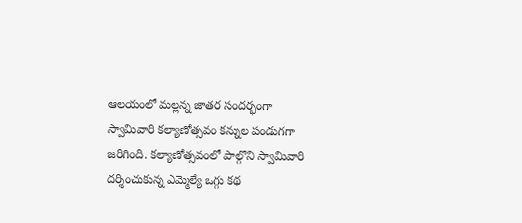ఆలయంలో మల్లన్న జాతర సందర్భంగా స్వామివారి కల్యాణోత్సవం కన్నుల పండుగగా జరిగింది. కల్యాణోత్సవంలో పాల్గొని స్వామివారి దర్శించుకున్న ఎమ్మెల్యే ఒగ్గు కథ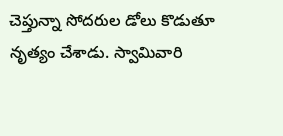చెప్తున్నా సోదరుల డోలు కొడుతూ నృత్యం చేశాడు. స్వామివారి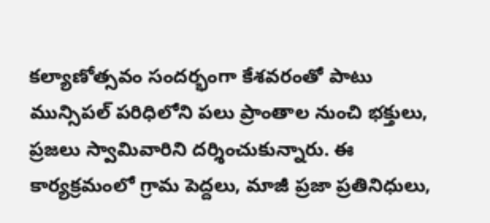కల్యాణోత్సవం సందర్భంగా కేశవరంతో పాటు మున్సిపల్ పరిధిలోని పలు ప్రాంతాల నుంచి భక్తులు, ప్రజలు స్వామివారిని దర్శించుకున్నారు. ఈ కార్యక్రమంలో గ్రామ పెద్దలు, మాజీ ప్రజా ప్రతినిధులు,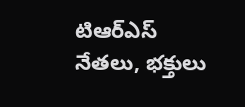టిఆర్ఎస్ నేతలు, భక్తులు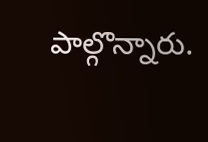పాల్గొన్నారు.